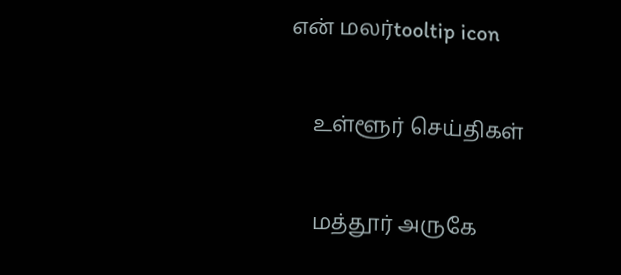என் மலர்tooltip icon

    உள்ளூர் செய்திகள்

    மத்தூர் அருகே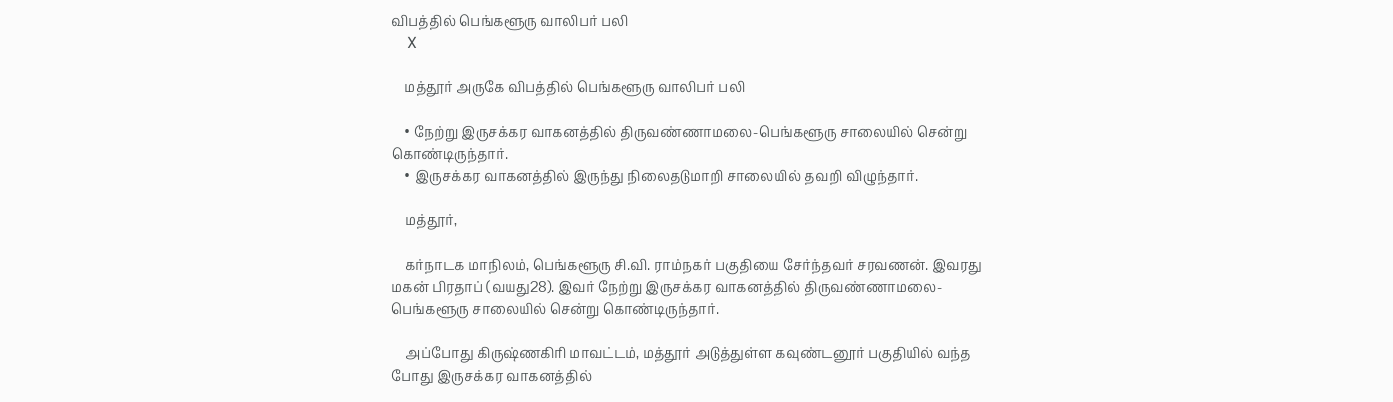விபத்தில் பெங்களூரு வாலிபர் பலி
    X

    மத்தூர் அருகே விபத்தில் பெங்களூரு வாலிபர் பலி

    • நேற்று இருசக்கர வாகனத்தில் திருவண்ணாமலை-பெங்களூரு சாலையில் சென்று கொண்டிருந்தார்.
    • இருசக்கர வாகனத்தில் இருந்து நிலைதடுமாறி சாலையில் தவறி விழுந்தார்.

    மத்தூர்,

    கர்நாடக மாநிலம், பெங்களூரு சி.வி. ராம்நகர் பகுதியை சேர்ந்தவர் சரவணன். இவரது மகன் பிரதாப் (வயது28). இவர் நேற்று இருசக்கர வாகனத்தில் திருவண்ணாமலை-பெங்களூரு சாலையில் சென்று கொண்டிருந்தார்.

    அப்போது கிருஷ்ணகிரி மாவட்டம், மத்தூர் அடுத்துள்ள கவுண்டனூர் பகுதியில் வந்த போது இருசக்கர வாகனத்தில்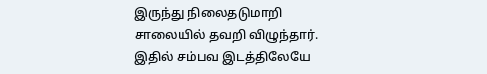இருந்து நிலைதடுமாறி சாலையில் தவறி விழுந்தார். இதில் சம்பவ இடத்திலேயே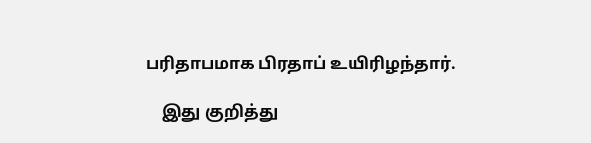பரிதாபமாக பிரதாப் உயிரிழந்தார்.

    இது குறித்து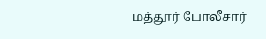மத்தூர் போலீசார்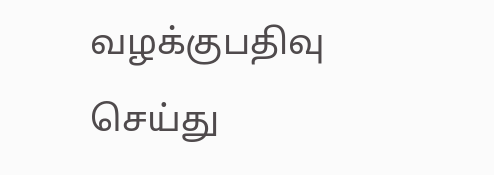வழக்குபதிவு செய்து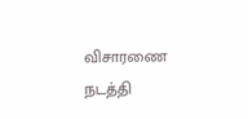விசாரணை நடத்தி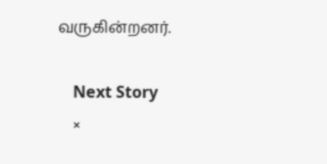வருகின்றனர்.

    Next Story
    ×